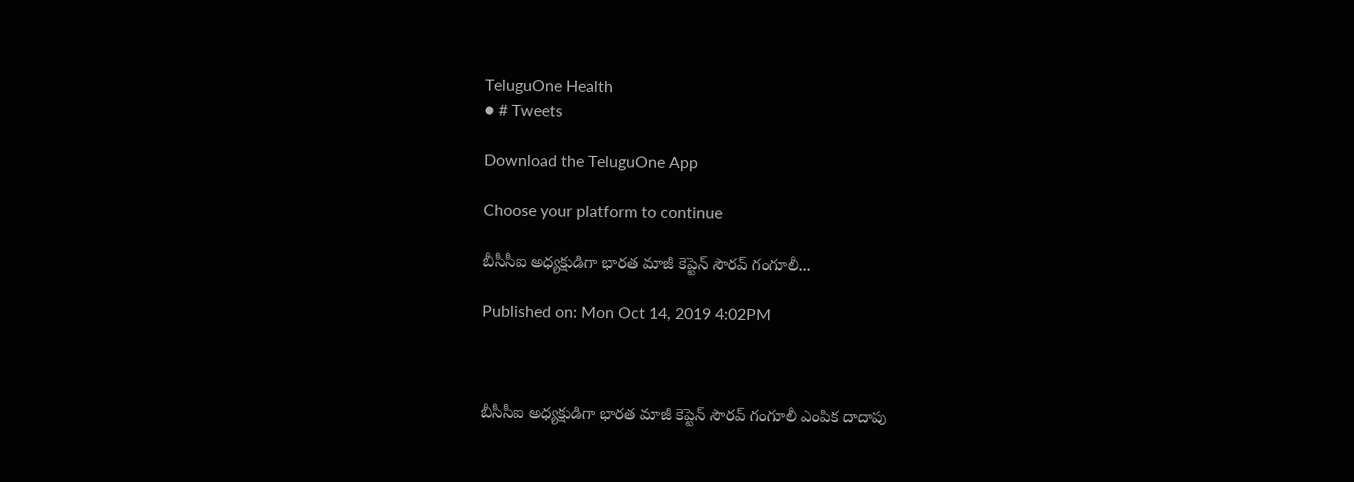TeluguOne Health
● # Tweets

Download the TeluguOne App

Choose your platform to continue

బీసీసీఐ అధ్యక్షుడిగా భారత మాజీ కెప్టెన్ సౌరవ్ గంగూలీ...

Published on: Mon Oct 14, 2019 4:02PM



బీసీసీఐ అధ్యక్షుడిగా భారత మాజీ కెప్టెన్ సౌరవ్ గంగూలీ ఎంపిక దాదాపు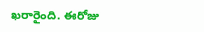ఖరారైంది. ఈరోజు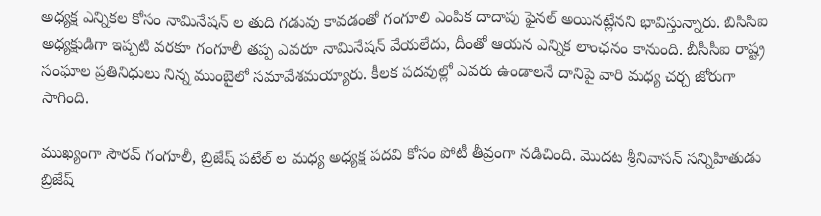అధ్యక్ష ఎన్నికల కోసం నామినేషన్ ల తుది గడువు కావడంతో గంగూలి ఎంపిక దాదాపు ఫైనల్ అయినట్లేనని భావిస్తున్నారు. బిసిసిఐ అధ్యక్షుడిగా ఇప్పటి వరకూ గంగూలీ తప్ప ఎవరూ నామినేషన్ వేయలేదు, దీంతో ఆయన ఎన్నిక లాంఛనం కానుంది. బీసీసీఐ రాష్ట్ర సంఘాల ప్రతినిధులు నిన్న ముంబైలో సమావేశమయ్యారు. కీలక పదవుల్లో ఎవరు ఉండాలనే దానిపై వారి మధ్య చర్చ జోరుగా సాగింది.

ముఖ్యంగా సౌరవ్ గంగూలీ, బ్రిజేష్ పటేల్ ల మధ్య అధ్యక్ష పదవి కోసం పోటీ తీవ్రంగా నడిచింది. మొదట శ్రీనివాసన్ సన్నిహితుడు బ్రిజేష్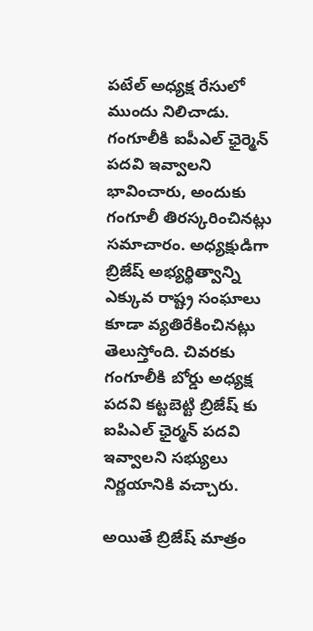పటేల్ అధ్యక్ష రేసులో ముందు నిలిచాడు. గంగూలీకి ఐపీఎల్ ఛైర్మెన్ పదవి ఇవ్వాలని భావించారు, అందుకు గంగూలీ తిరస్కరించినట్లు సమాచారం. అధ్యక్షుడిగా బ్రిజేష్ అభ్యర్థిత్వాన్ని ఎక్కువ రాష్ట్ర సంఘాలు కూడా వ్యతిరేకించినట్లు తెలుస్తోంది. చివరకు గంగూలీకి బోర్డు అధ్యక్ష పదవి కట్టబెట్టి బ్రిజేష్ కు ఐపిఎల్ ఛైర్మన్ పదవి ఇవ్వాలని సభ్యులు నిర్ణయానికి వచ్చారు.

అయితే బ్రిజేష్ మాత్రం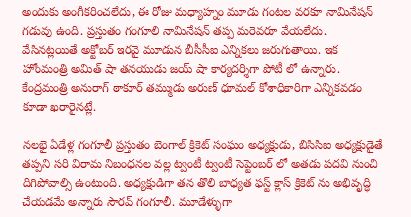అందుకు అంగీకరించలేదు, ఈ రోజు మధ్యాహ్నం మూడు గంటల వరకూ నామినేషన్ గడువు ఉంది. ప్రస్తుతం గంగూలి నామినేషన్ తప్ప మరెవరూ వేయలేదు. వేసినట్లయితే అక్టోబర్ ఇరవై మూడున బీసీసీఐ ఎన్నికలు జరుగుతాయి. ఇక హోంమంత్రి అమిత్ షా తనయుడు జయ్ షా కార్యదర్శిగా పోటీ లో ఉన్నారు. కేంద్రమంత్రి అనురాగ్ ఠాకూర్ తమ్ముడు అరుణ్ ధూమల్ కోశాధికారిగా ఎన్నికవడం కూడా ఖరారైనట్లే.

నలభై ఏడేళ్ల గంగూలీ ప్రస్తుతం బెంగాల్ క్రికెట్ సంఘం అధ్యక్షుడు, బిసిసిఐ అధ్యక్షుడైతే తప్పని సరి విరామ నిబంధనల వల్ల ట్వంటీ ట్వంటీ సెప్టెంబర్ లో అతడు పదవి నుంచి దిగిపోవాల్సి ఉంటుంది. అధ్యక్షుడిగా తన తొలి బాధ్యత ఫస్ట్ క్లాస్ క్రికెట్ ను అభివృద్ధి చేయడమే అన్నారు సౌరవ్ గంగూలీ. మూడేళ్ళుగా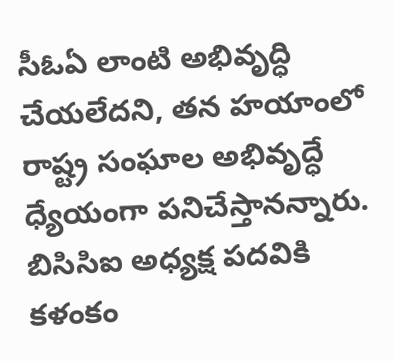సీఓఏ లాంటి అభివృద్ధి చేయలేదని, తన హయాంలో రాష్ట్ర సంఘాల అభివృద్ధే ధ్యేయంగా పనిచేస్తానన్నారు. బిసిసిఐ అధ్యక్ష పదవికి కళంకం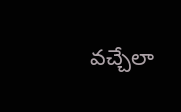వచ్చేలా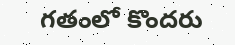గతంలో కొందరు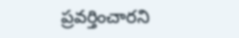ప్రవర్తించారని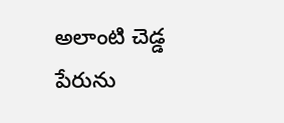అలాంటి చెడ్డ పేరును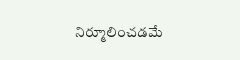నిర్మూలించడమే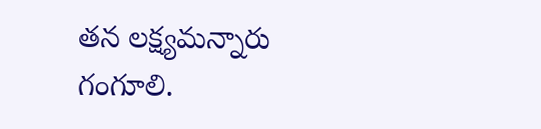తన లక్ష్యమన్నారు గంగూలి.